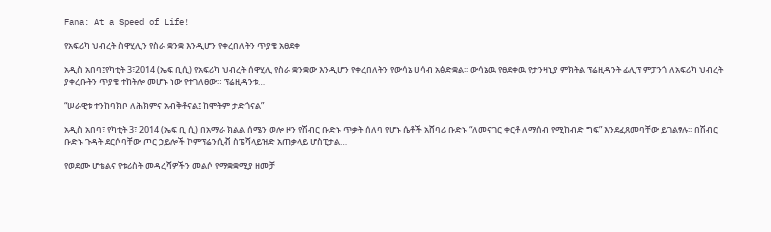Fana: At a Speed of Life!

የአፍሪካ ህብረት ስዋሂሊን የስራ ቋንቋ እንዲሆን የቀረበለትን ጥያቄ አፀደቀ

አዲስ አበባ፤የካቲት 3፣2014 (ኤፍ ቢሲ) የአፍሪካ ህብረት ሰዋሂሊ የስራ ቋንቋው እንዲሆን የቀረበለትን የውሳኔ ሀሳብ አፅድቋል፡፡ ውሳኔዉ የፀደቀዉ የታንዛኒያ ምክትል ፕሬዚዳንት ፊሊፕ ምፓንጎ ለአፍሪካ ህብረት ያቀረቡትን ጥያቄ ተከትሎ መሆኑ ነው የተገለፀው። ፕሬዚዳንቱ…

“ሠራዊቱ ተንከባክቦ ለሕክምና አብቅቶናል፤ ከሞትም ታድጎናል”

አዲስ አበባ፣ የካቲት 3፣ 2014 (ኤፍ ቢ ሲ) በአማራ ክልል ሰሜን ወሎ ዞን የሽብር ቡድኑ ጥቃት ሰለባ የሆኑ ሴቶች አሸባሪ ቡድኑ “ለመናገር ቀርቶ ለማሰብ የሚከብድ ግፍ” እንደፈጸመባቸው ይገልፃሉ፡፡ በሽብር ቡድኑ ጉዳት ደርሶባቸው ጦር ኃይሎች ኮምፕሬንሲቭ ስፔሻላይዝድ አጠቃላይ ሆስፒታል…

የወደሙ ሆቴልና የቱሪስት መዳረሻዎችን መልሶ የማቋቋሚያ ዘመቻ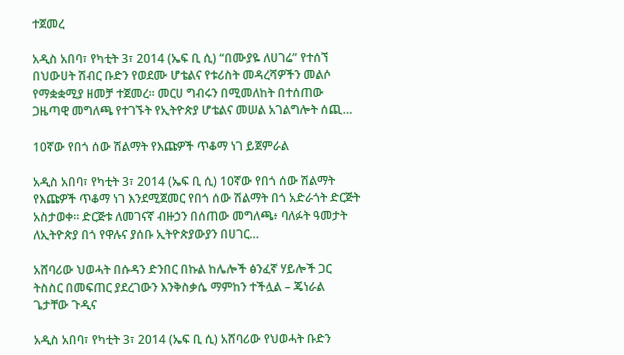ተጀመረ

አዲስ አበባ፣ የካቲት 3፣ 2014 (ኤፍ ቢ ሲ) “በሙያዬ ለሀገሬ” የተሰኘ በህውሀት ሽብር ቡድን የወደሙ ሆቴልና የቱሪስት መዳረሻዎችን መልሶ የማቋቋሚያ ዘመቻ ተጀመረ። መርሀ ግብሩን በሚመለከት በተሰጠው ጋዜጣዊ መግለጫ የተገኙት የኢትዮጵያ ሆቴልና መሠል አገልግሎት ሰጪ…

10ኛው የበጎ ሰው ሽልማት የእጩዎች ጥቆማ ነገ ይጀምራል

አዲስ አበባ፣ የካቲት 3፣ 2014 (ኤፍ ቢ ሲ) 10ኛው የበጎ ሰው ሽልማት የእጩዎች ጥቆማ ነገ እንደሚጀመር የበጎ ሰው ሽልማት በጎ አድራጎት ድርጅት አስታወቀ፡፡ ድርጅቱ ለመገናኛ ብዙኃን በሰጠው መግለጫ፥ ባለፉት ዓመታት ለኢትዮጵያ በጎ የዋሉና ያሰቡ ኢትዮጵያውያን በሀገር…

አሸባሪው ህወሓት በሱዳን ድንበር በኩል ከሌሎች ፅንፈኛ ሃይሎች ጋር ትስስር በመፍጠር ያደረገውን እንቅስቃሴ ማምከን ተችሏል – ጄነራል ጌታቸው ጉዲና

አዲስ አበባ፣ የካቲት 3፣ 2014 (ኤፍ ቢ ሲ) አሸባሪው የህወሓት ቡድን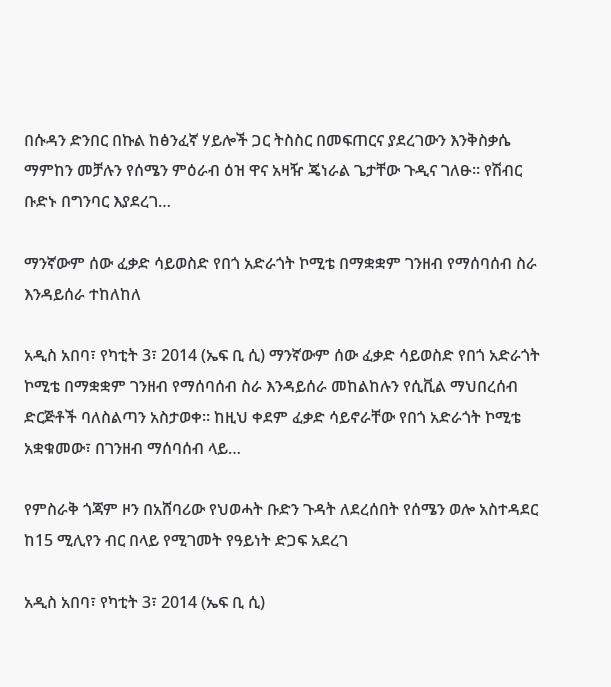በሱዳን ድንበር በኩል ከፅንፈኛ ሃይሎች ጋር ትስስር በመፍጠርና ያደረገውን እንቅስቃሴ ማምከን መቻሉን የሰሜን ምዕራብ ዕዝ ዋና አዛዥ ጄነራል ጌታቸው ጉዲና ገለፁ። የሽብር ቡድኑ በግንባር እያደረገ…

ማንኛውም ሰው ፈቃድ ሳይወስድ የበጎ አድራጎት ኮሚቴ በማቋቋም ገንዘብ የማሰባሰብ ስራ እንዳይሰራ ተከለከለ

አዲስ አበባ፣ የካቲት 3፣ 2014 (ኤፍ ቢ ሲ) ማንኛውም ሰው ፈቃድ ሳይወስድ የበጎ አድራጎት ኮሚቴ በማቋቋም ገንዘብ የማሰባሰብ ስራ እንዳይሰራ መከልከሉን የሲቪል ማህበረሰብ ድርጅቶች ባለስልጣን አስታወቀ። ከዚህ ቀደም ፈቃድ ሳይኖራቸው የበጎ አድራጎት ኮሚቴ አቋቁመው፣ በገንዘብ ማሰባሰብ ላይ…

የምስራቅ ጎጃም ዞን በአሸባሪው የህወሓት ቡድን ጉዳት ለደረሰበት የሰሜን ወሎ አስተዳደር ከ15 ሚሊየን ብር በላይ የሚገመት የዓይነት ድጋፍ አደረገ

አዲስ አበባ፣ የካቲት 3፣ 2014 (ኤፍ ቢ ሲ)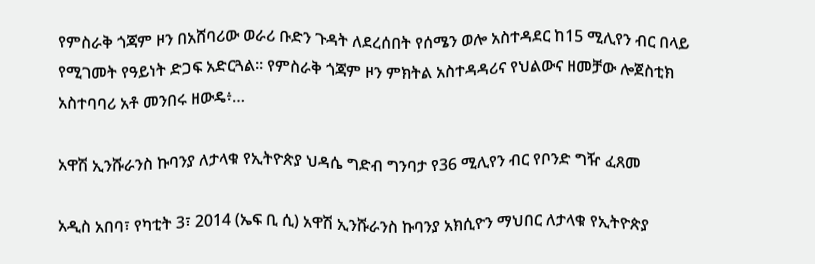የምስራቅ ጎጃም ዞን በአሸባሪው ወራሪ ቡድን ጉዳት ለደረሰበት የሰሜን ወሎ አስተዳደር ከ15 ሚሊየን ብር በላይ የሚገመት የዓይነት ድጋፍ አድርጓል፡፡ የምስራቅ ጎጃም ዞን ምክትል አስተዳዳሪና የህልውና ዘመቻው ሎጀስቲክ አስተባባሪ አቶ መንበሩ ዘውዴ፥…

አዋሽ ኢንሹራንስ ኩባንያ ለታላቁ የኢትዮጵያ ህዳሴ ግድብ ግንባታ የ36 ሚሊየን ብር የቦንድ ግዥ ፈጸመ

አዲስ አበባ፣ የካቲት 3፣ 2014 (ኤፍ ቢ ሲ) አዋሽ ኢንሹራንስ ኩባንያ አክሲዮን ማህበር ለታላቁ የኢትዮጵያ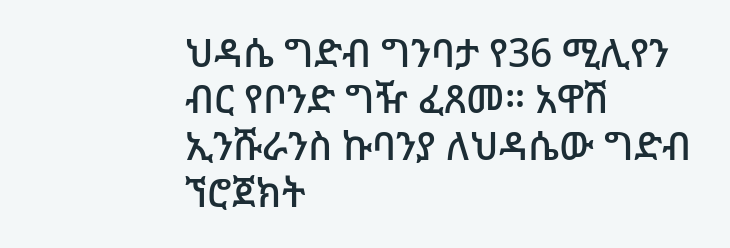ህዳሴ ግድብ ግንባታ የ36 ሚሊየን ብር የቦንድ ግዥ ፈጸመ። አዋሽ ኢንሹራንስ ኩባንያ ለህዳሴው ግድብ ኘሮጀክት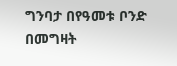ግንባታ በየዓመቱ ቦንድ በመግዛት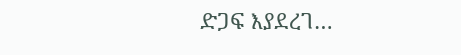ድጋፍ እያደረገ…